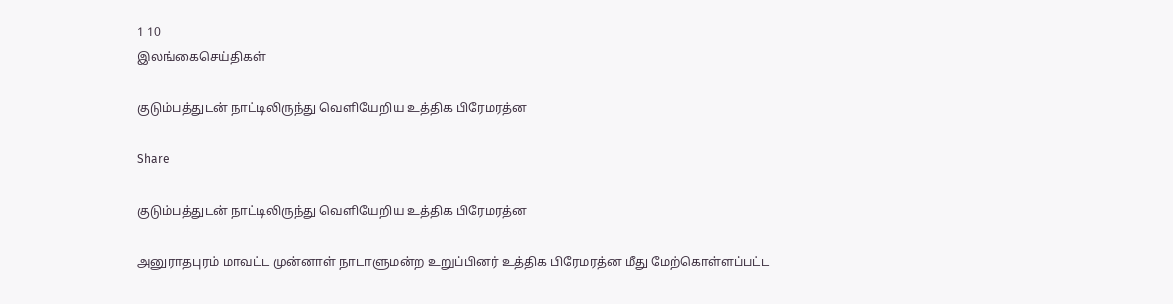1 10
இலங்கைசெய்திகள்

குடும்பத்துடன் நாட்டிலிருந்து வெளியேறிய உத்திக பிரேமரத்ன

Share

குடும்பத்துடன் நாட்டிலிருந்து வெளியேறிய உத்திக பிரேமரத்ன

அனுராதபுரம் மாவட்ட முன்னாள் நாடாளுமன்ற உறுப்பினர் உத்திக பிரேமரத்ன மீது மேற்கொள்ளப்பட்ட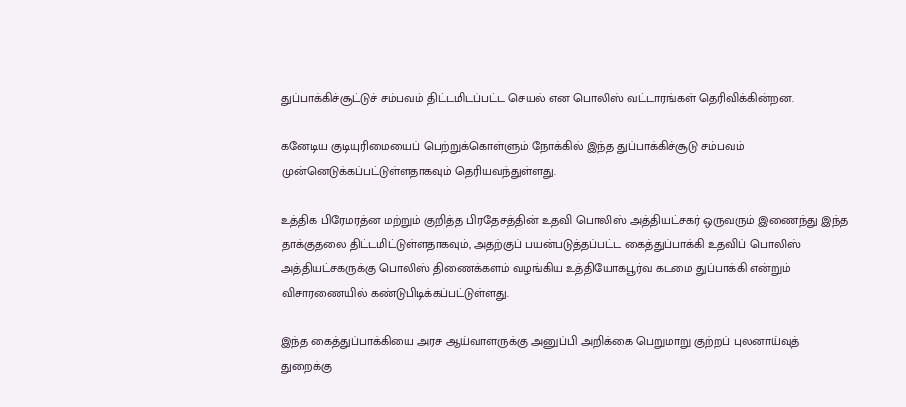துப்பாக்கிச்சூட்டுச் சம்பவம் திட்டமிடப்பட்ட செயல் என பொலிஸ் வட்டாரங்கள் தெரிவிக்கின்றன.

கனேடிய குடியுரிமையைப் பெற்றுக்கொள்ளும் நோக்கில் இந்த துப்பாக்கிச்சூடு சம்பவம் முன்னெடுக்கப்பட்டுள்ளதாகவும் தெரியவந்துள்ளது.

உத்திக பிரேமரத்ன மற்றும் குறித்த பிரதேசத்தின் உதவி பொலிஸ் அத்தியட்சகர் ஒருவரும் இணைந்து இந்த தாக்குதலை திட்டமிட்டுள்ளதாகவும், அதற்குப் பயன்படுத்தப்பட்ட கைத்துப்பாக்கி உதவிப் பொலிஸ் அத்தியட்சகருக்கு பொலிஸ் திணைக்களம் வழங்கிய உத்தியோகபூர்வ கடமை துப்பாக்கி என்றும் விசாரணையில் கண்டுபிடிக்கப்பட்டுள்ளது.

இந்த கைத்துப்பாக்கியை அரச ஆய்வாளருக்கு அனுப்பி அறிக்கை பெறுமாறு குற்றப் புலனாய்வுத் துறைக்கு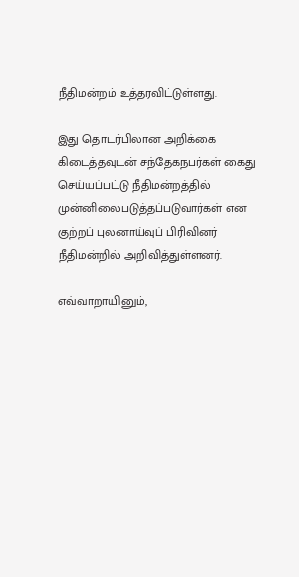நீதிமன்றம் உத்தரவிட்டுள்ளது.

இது தொடர்பிலான அறிக்கை கிடைத்தவுடன் சந்தேகநபர்கள் கைது செய்யப்பட்டு நீதிமன்றத்தில் முன்னிலைபடுத்தப்படுவார்கள் என குற்றப் புலனாய்வுப் பிரிவினர் நீதிமன்றில் அறிவித்துள்ளனர்.

எவ்வாறாயினும்,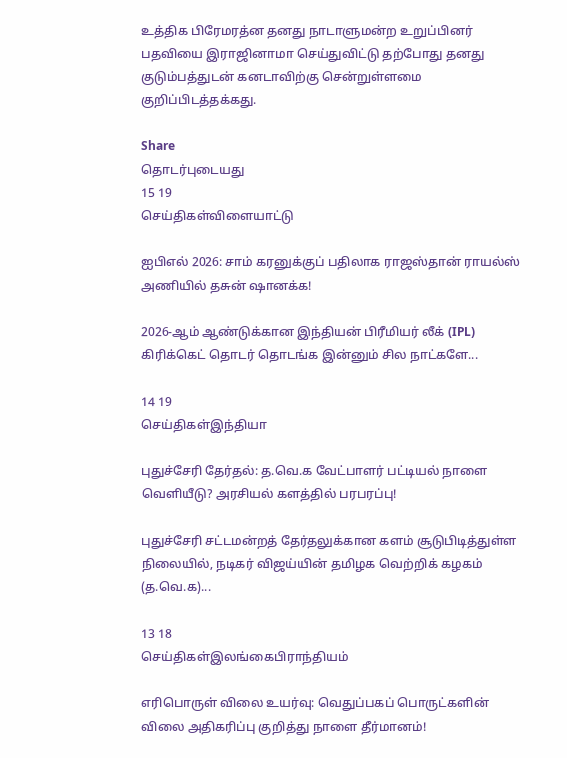உத்திக பிரேமரத்ன தனது நாடாளுமன்ற உறுப்பினர் பதவியை இராஜினாமா செய்துவிட்டு தற்போது தனது குடும்பத்துடன் கனடாவிற்கு சென்றுள்ளமை குறிப்பிடத்தக்கது.

Share
தொடர்புடையது
15 19
செய்திகள்விளையாட்டு

ஐபிஎல் 2026: சாம் கரனுக்குப் பதிலாக ராஜஸ்தான் ராயல்ஸ் அணியில் தசுன் ஷானக்க!

2026-ஆம் ஆண்டுக்கான இந்தியன் பிரீமியர் லீக் (IPL) கிரிக்கெட் தொடர் தொடங்க இன்னும் சில நாட்களே...

14 19
செய்திகள்இந்தியா

புதுச்சேரி தேர்தல்: த.வெ.க வேட்பாளர் பட்டியல் நாளை வெளியீடு? அரசியல் களத்தில் பரபரப்பு!

புதுச்சேரி சட்டமன்றத் தேர்தலுக்கான களம் சூடுபிடித்துள்ள நிலையில், நடிகர் விஜய்யின் தமிழக வெற்றிக் கழகம் (த.வெ.க)...

13 18
செய்திகள்இலங்கைபிராந்தியம்

எரிபொருள் விலை உயர்வு: வெதுப்பகப் பொருட்களின் விலை அதிகரிப்பு குறித்து நாளை தீர்மானம்!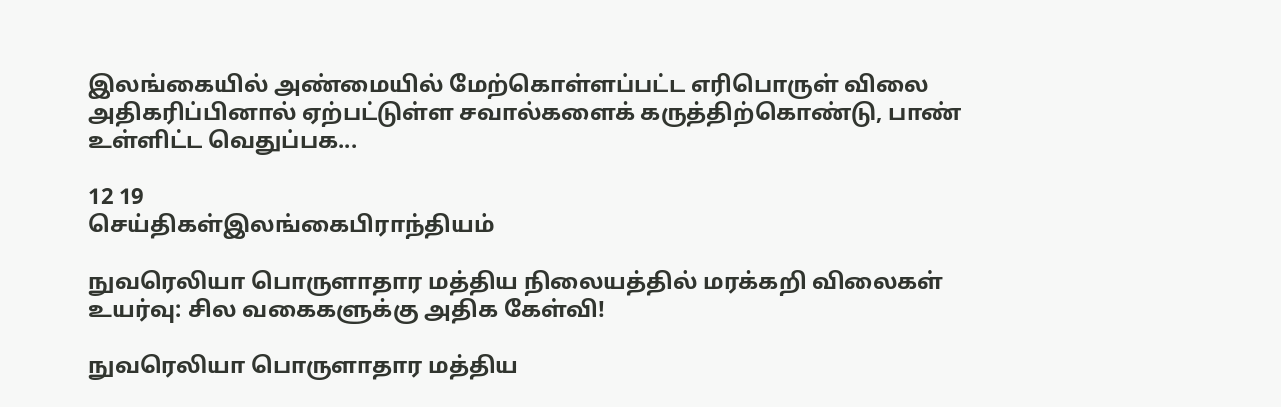இலங்கையில் அண்மையில் மேற்கொள்ளப்பட்ட எரிபொருள் விலை அதிகரிப்பினால் ஏற்பட்டுள்ள சவால்களைக் கருத்திற்கொண்டு, பாண் உள்ளிட்ட வெதுப்பக...

12 19
செய்திகள்இலங்கைபிராந்தியம்

நுவரெலியா பொருளாதார மத்திய நிலையத்தில் மரக்கறி விலைகள் உயர்வு: சில வகைகளுக்கு அதிக கேள்வி!

நுவரெலியா பொருளாதார மத்திய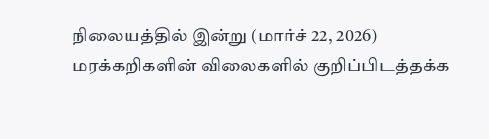நிலையத்தில் இன்று (மார்ச் 22, 2026) மரக்கறிகளின் விலைகளில் குறிப்பிடத்தக்க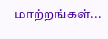மாற்றங்கள்...